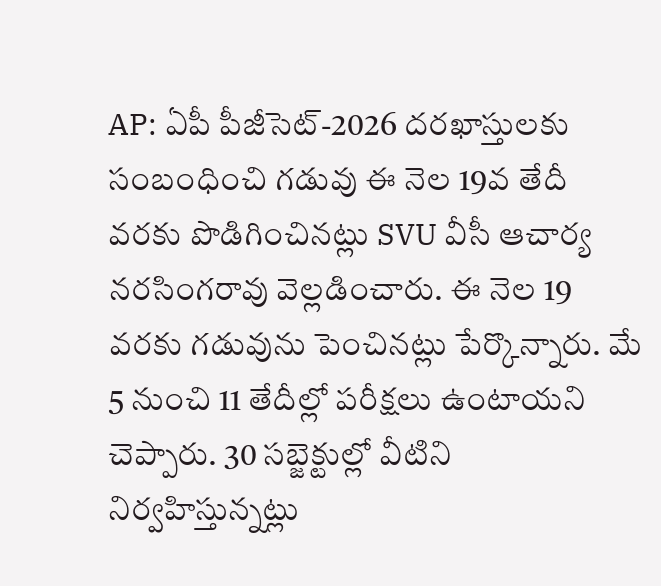AP: ఏపీ పీజీసెట్-2026 దరఖాస్తులకు సంబంధించి గడువు ఈ నెల 19వ తేదీ వరకు పొడిగించినట్లు SVU వీసీ ఆచార్య నరసింగరావు వెల్లడించారు. ఈ నెల 19 వరకు గడువును పెంచినట్లు పేర్కొన్నారు. మే 5 నుంచి 11 తేదీల్లో పరీక్షలు ఉంటాయని చెప్పారు. 30 సబ్జెక్టుల్లో వీటిని నిర్వహిస్తున్నట్లు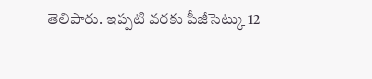తెలిపారు. ఇప్పటి వరకు పీజీసెట్కు 12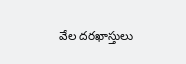వేల దరఖాస్తులు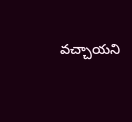వచ్చాయని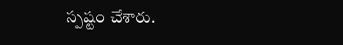స్పష్టం చేశారు.